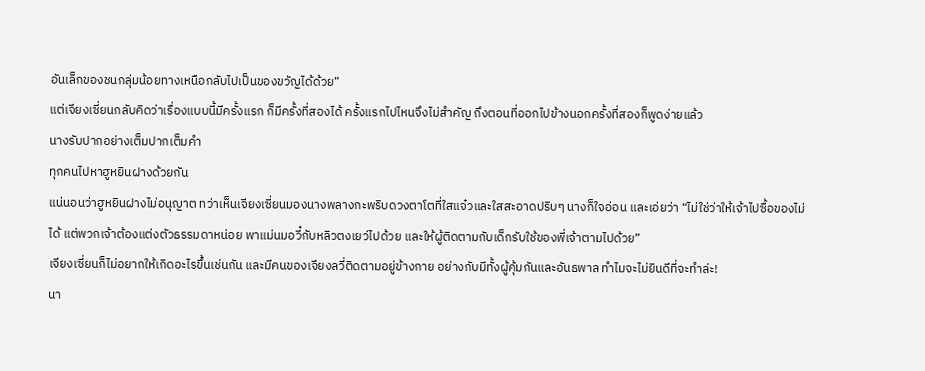อันเล็กของชนกลุ่มน้อยทางเหนือกลับไปเป็นของขวัญได้ด้วย”
แต่เจียงเซี่ยนกลับคิดว่าเรื่องแบบนี้มีครั้งแรก ก็มีครั้งที่สองได้ ครั้งแรกไปไหนจึงไม่สำคัญ ถึงตอนที่ออกไปข้างนอกครั้งที่สองก็พูดง่ายแล้ว
นางรับปากอย่างเต็มปากเต็มคำ
ทุกคนไปหาฮูหยินฝางด้วยกัน
แน่นอนว่าฮูหยินฝางไม่อนุญาต ทว่าเห็นเจียงเซี่ยนมองนางพลางกะพริบดวงตาโตที่ใสแจ๋วและใสสะอาดปริบๆ นางก็ใจอ่อน และเอ่ยว่า “ไม่ใช่ว่าให้เจ้าไปซื้อของไม่ได้ แต่พวกเจ้าต้องแต่งตัวธรรมดาหน่อย พาแม่นมอวี๋กับหลิวตงเยว่ไปด้วย และให้ผู้ติดตามกับเด็กรับใช้ของพี่เจ้าตามไปด้วย”
เจียงเซี่ยนก็ไม่อยากให้เกิดอะไรขึ้นเช่นกัน และมีคนของเจียงลวี่ติดตามอยู่ข้างกาย อย่างกับมีทั้งผู้คุ้มกันและอันธพาล ทำไมจะไม่ยินดีที่จะทำล่ะ!
นา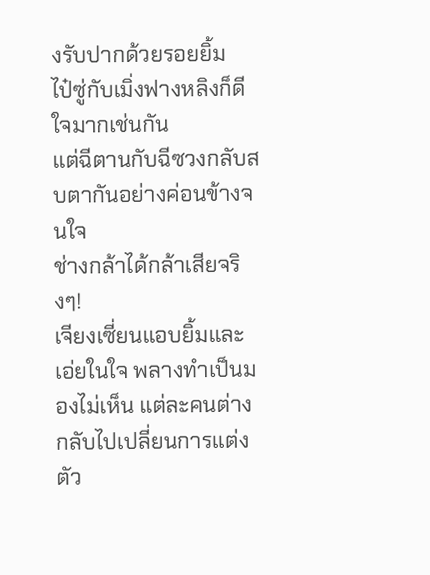งรับปากด้วยรอยยิ้ม
ไป๋ซู่กับเมิ่งฟางหลิงก็ดีใจมากเช่นกัน
แต่ฉีตานกับฉีซวงกลับสบตากันอย่างค่อนข้างจนใจ
ช่างกล้าได้กล้าเสียจริงๆ!
เจียงเซี่ยนแอบยิ้มและเอ่ยในใจ พลางทำเป็นมองไม่เห็น แต่ละคนต่างกลับไปเปลี่ยนการแต่งตัว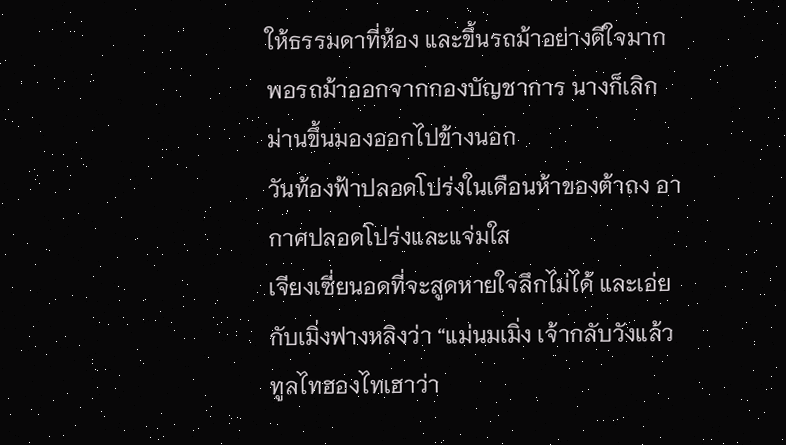ให้ธรรมดาที่ห้อง และขึ้นรถม้าอย่างดีใจมาก
พอรถม้าออกจากกองบัญชาการ นางก็เลิกม่านขึ้นมองออกไปข้างนอก
วันท้องฟ้าปลอดโปร่งในเดือนห้าของต้าถง อากาศปลอดโปร่งและแจ่มใส
เจียงเซี่ยนอดที่จะสูดหายใจลึกไม่ได้ และเอ่ยกับเมิ่งฟางหลิงว่า “แม่นมเมิ่ง เจ้ากลับวังแล้วทูลไทฮองไทเฮาว่า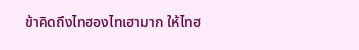ข้าคิดถึงไทฮองไทเฮามาก ให้ไทฮ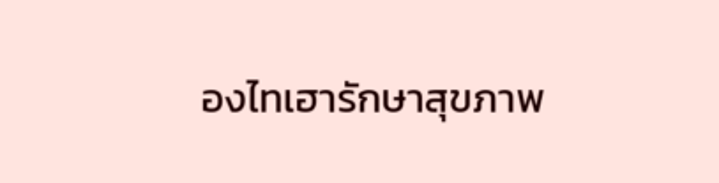องไทเฮารักษาสุขภาพ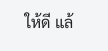ให้ดี แล้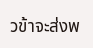วข้าจะส่งพ